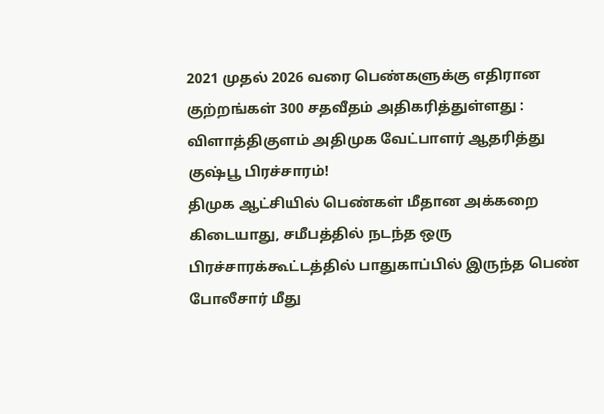2021 முதல் 2026 வரை பெண்களுக்கு எதிரான குற்றங்கள் 300 சதவீதம் அதிகரித்துள்ளது : விளாத்திகுளம் அதிமுக வேட்பாளர் ஆதரித்து குஷ்பூ பிரச்சாரம்!
திமுக ஆட்சியில் பெண்கள் மீதான அக்கறை கிடையாது, சமீபத்தில் நடந்த ஒரு பிரச்சாரக்கூட்டத்தில் பாதுகாப்பில் இருந்த பெண் போலீசார் மீது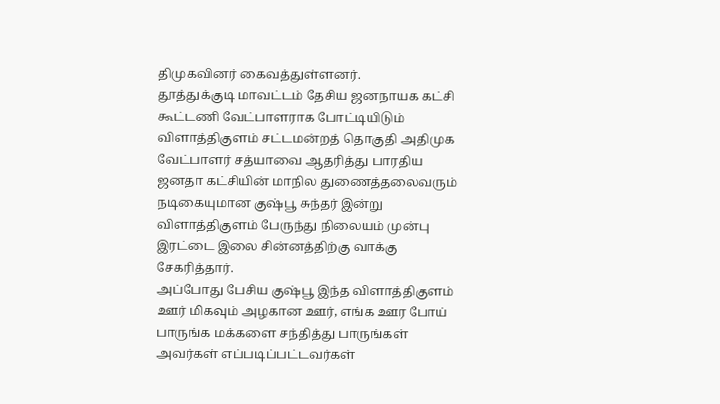திமுகவினர் கைவத்துள்ளனர்.
தூத்துக்குடி மாவட்டம் தேசிய ஜனநாயக கட்சி கூட்டணி வேட்பாளராக போட்டியிடும் விளாத்திகுளம் சட்டமன்றத் தொகுதி அதிமுக வேட்பாளர் சத்யாவை ஆதரித்து பாரதிய ஜனதா கட்சியின் மாநில துணைத்தலைவரும் நடிகையுமான குஷ்பூ சுந்தர் இன்று விளாத்திகுளம் பேருந்து நிலையம் முன்பு இரட்டை இலை சின்னத்திற்கு வாக்கு சேகரித்தார்.
அப்போது பேசிய குஷ்பூ இந்த விளாத்திகுளம் ஊர் மிகவும் அழகான ஊர், எங்க ஊர போய் பாருங்க மக்களை சந்தித்து பாருங்கள் அவர்கள் எப்படிப்பட்டவர்கள்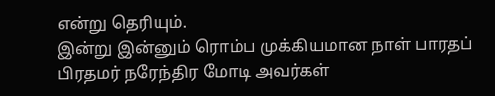என்று தெரியும்.
இன்று இன்னும் ரொம்ப முக்கியமான நாள் பாரதப் பிரதமர் நரேந்திர மோடி அவர்கள்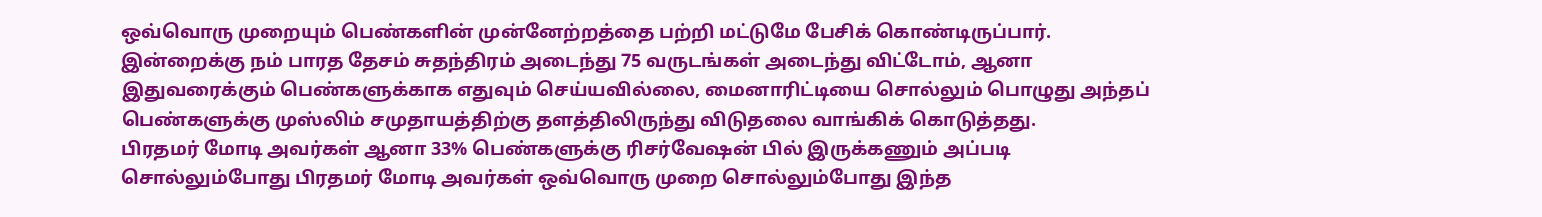ஒவ்வொரு முறையும் பெண்களின் முன்னேற்றத்தை பற்றி மட்டுமே பேசிக் கொண்டிருப்பார்.
இன்றைக்கு நம் பாரத தேசம் சுதந்திரம் அடைந்து 75 வருடங்கள் அடைந்து விட்டோம், ஆனா இதுவரைக்கும் பெண்களுக்காக எதுவும் செய்யவில்லை, மைனாரிட்டியை சொல்லும் பொழுது அந்தப் பெண்களுக்கு முஸ்லிம் சமுதாயத்திற்கு தளத்திலிருந்து விடுதலை வாங்கிக் கொடுத்தது.
பிரதமர் மோடி அவர்கள் ஆனா 33% பெண்களுக்கு ரிசர்வேஷன் பில் இருக்கணும் அப்படி சொல்லும்போது பிரதமர் மோடி அவர்கள் ஒவ்வொரு முறை சொல்லும்போது இந்த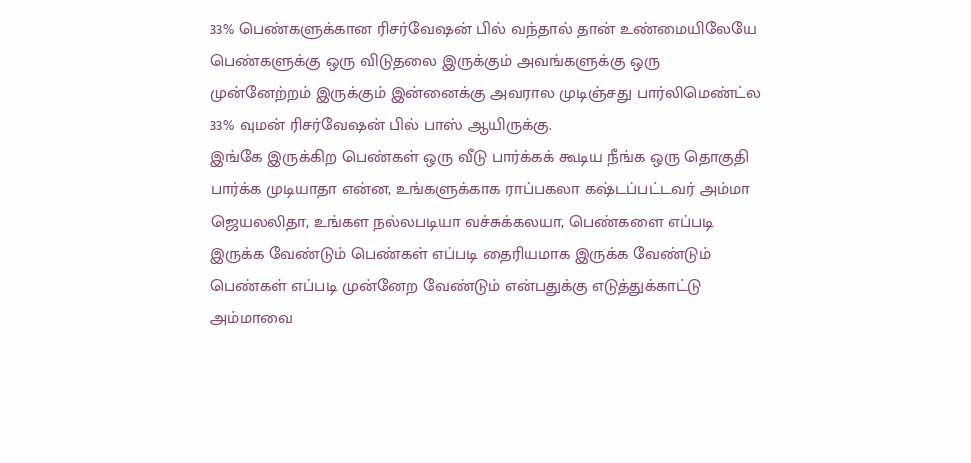33% பெண்களுக்கான ரிசர்வேஷன் பில் வந்தால் தான் உண்மையிலேயே பெண்களுக்கு ஒரு விடுதலை இருக்கும் அவங்களுக்கு ஒரு முன்னேற்றம் இருக்கும் இன்னைக்கு அவரால முடிஞ்சது பார்லிமெண்ட்ல 33% வுமன் ரிசர்வேஷன் பில் பாஸ் ஆயிருக்கு.
இங்கே இருக்கிற பெண்கள் ஒரு வீடு பார்க்கக் கூடிய நீங்க ஒரு தொகுதி பார்க்க முடியாதா என்ன, உங்களுக்காக ராப்பகலா கஷ்டப்பட்டவர் அம்மா ஜெயலலிதா, உங்கள நல்லபடியா வச்சுக்கலயா, பெண்களை எப்படி இருக்க வேண்டும் பெண்கள் எப்படி தைரியமாக இருக்க வேண்டும் பெண்கள் எப்படி முன்னேற வேண்டும் என்பதுக்கு எடுத்துக்காட்டு அம்மாவை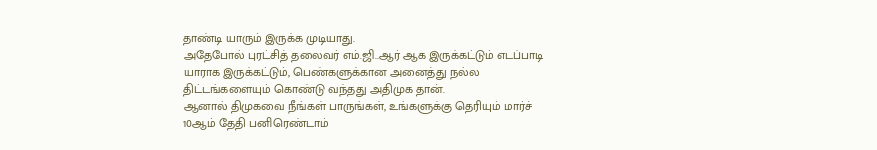தாண்டி யாரும் இருக்க முடியாது.
அதேபோல் புரட்சித் தலைவர் எம்.ஜி..ஆர் ஆக இருக்கட்டும் எடப்பாடி யாராக இருக்கட்டும், பெண்களுக்கான அனைத்து நல்ல திட்டங்களையும் கொண்டு வந்தது அதிமுக தான்.
ஆனால் திமுகவை நீங்கள் பாருங்கள், உங்களுக்கு தெரியும் மார்ச் 10ஆம் தேதி பனிரெண்டாம்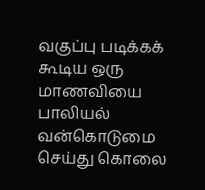வகுப்பு படிக்கக் கூடிய ஒரு மாணவியை பாலியல் வன்கொடுமை செய்து கொலை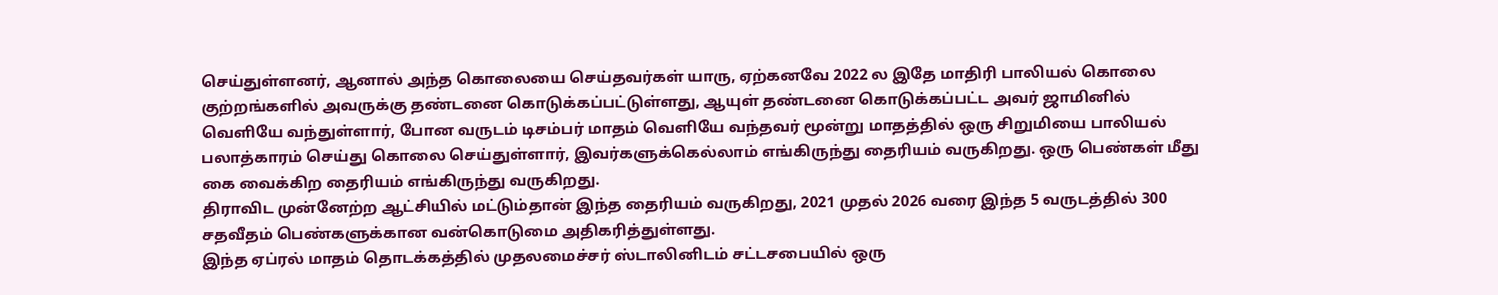செய்துள்ளனர், ஆனால் அந்த கொலையை செய்தவர்கள் யாரு, ஏற்கனவே 2022 ல இதே மாதிரி பாலியல் கொலை குற்றங்களில் அவருக்கு தண்டனை கொடுக்கப்பட்டுள்ளது, ஆயுள் தண்டனை கொடுக்கப்பட்ட அவர் ஜாமினில் வெளியே வந்துள்ளார், போன வருடம் டிசம்பர் மாதம் வெளியே வந்தவர் மூன்று மாதத்தில் ஒரு சிறுமியை பாலியல் பலாத்காரம் செய்து கொலை செய்துள்ளார், இவர்களுக்கெல்லாம் எங்கிருந்து தைரியம் வருகிறது. ஒரு பெண்கள் மீது கை வைக்கிற தைரியம் எங்கிருந்து வருகிறது.
திராவிட முன்னேற்ற ஆட்சியில் மட்டும்தான் இந்த தைரியம் வருகிறது, 2021 முதல் 2026 வரை இந்த 5 வருடத்தில் 300 சதவீதம் பெண்களுக்கான வன்கொடுமை அதிகரித்துள்ளது.
இந்த ஏப்ரல் மாதம் தொடக்கத்தில் முதலமைச்சர் ஸ்டாலினிடம் சட்டசபையில் ஒரு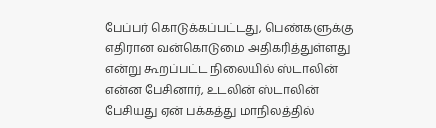பேப்பர் கொடுக்கப்பட்டது, பெண்களுக்கு எதிரான வன்கொடுமை அதிகரித்துள்ளது என்று கூறப்பட்ட நிலையில் ஸ்டாலின் என்ன பேசினார், உடலின் ஸ்டாலின் பேசியது ஏன் பக்கத்து மாநிலத்தில்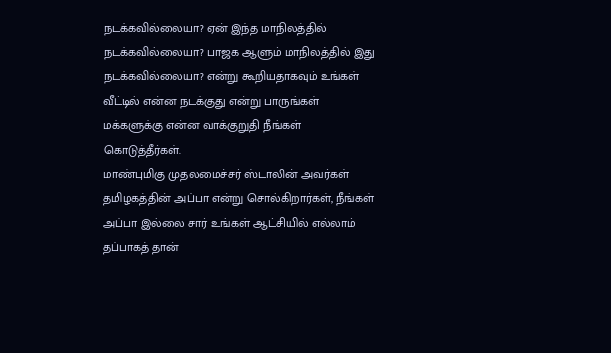நடக்கவில்லையா? ஏன் இந்த மாநிலத்தில் நடக்கவில்லையா? பாஜக ஆளும் மாநிலத்தில் இது நடக்கவில்லையா? என்று கூறியதாகவும் உங்கள் வீட்டில் என்ன நடக்குது என்று பாருங்கள் மக்களுக்கு என்ன வாக்குறுதி நீங்கள் கொடுத்தீர்கள்.
மாண்புமிகு முதலமைச்சர் ஸ்டாலின் அவர்கள் தமிழகத்தின் அப்பா என்று சொல்கிறார்கள், நீங்கள் அப்பா இல்லை சார் உங்கள் ஆட்சியில் எல்லாம் தப்பாகத் தான்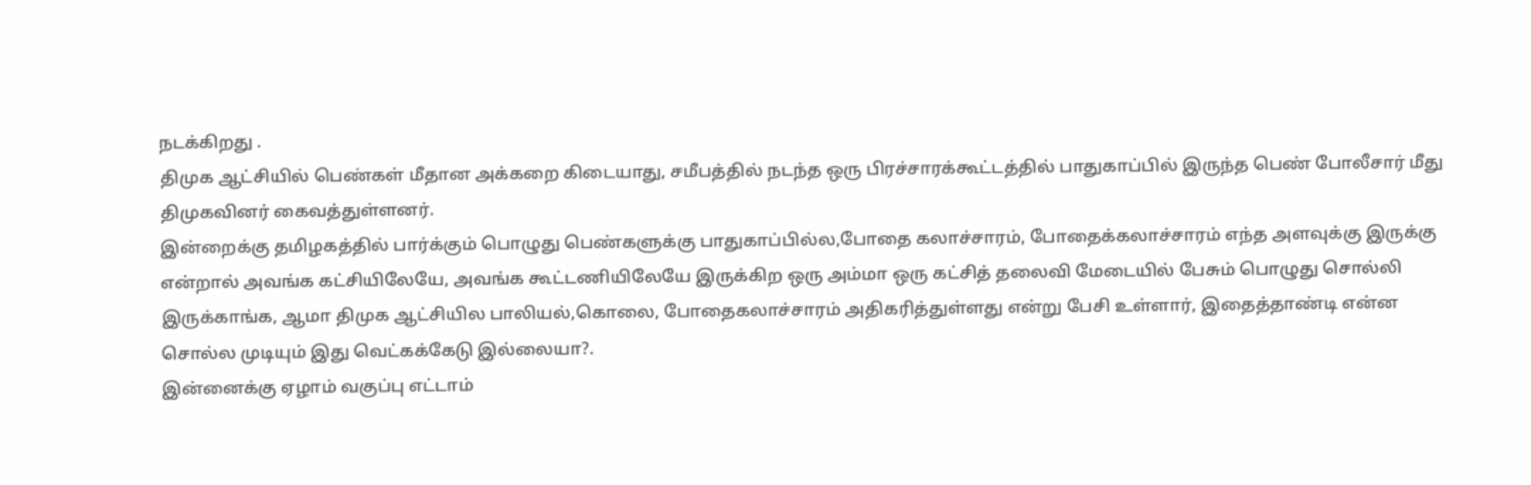நடக்கிறது .
திமுக ஆட்சியில் பெண்கள் மீதான அக்கறை கிடையாது, சமீபத்தில் நடந்த ஒரு பிரச்சாரக்கூட்டத்தில் பாதுகாப்பில் இருந்த பெண் போலீசார் மீது திமுகவினர் கைவத்துள்ளனர்.
இன்றைக்கு தமிழகத்தில் பார்க்கும் பொழுது பெண்களுக்கு பாதுகாப்பில்ல,போதை கலாச்சாரம், போதைக்கலாச்சாரம் எந்த அளவுக்கு இருக்கு என்றால் அவங்க கட்சியிலேயே, அவங்க கூட்டணியிலேயே இருக்கிற ஒரு அம்மா ஒரு கட்சித் தலைவி மேடையில் பேசும் பொழுது சொல்லி இருக்காங்க, ஆமா திமுக ஆட்சியில பாலியல்,கொலை, போதைகலாச்சாரம் அதிகரித்துள்ளது என்று பேசி உள்ளார், இதைத்தாண்டி என்ன சொல்ல முடியும் இது வெட்கக்கேடு இல்லையா?.
இன்னைக்கு ஏழாம் வகுப்பு எட்டாம்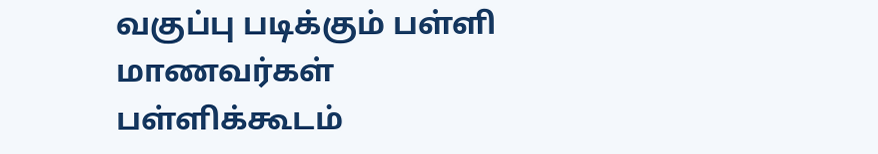வகுப்பு படிக்கும் பள்ளி மாணவர்கள் பள்ளிக்கூடம்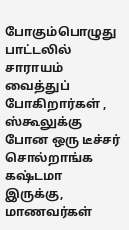போகும்பொழுது பாட்டலில் சாராயம் வைத்துப் போகிறார்கள் , ஸ்கூலுக்கு போன ஒரு டீச்சர் சொல்றாங்க கஷ்டமா இருக்கு, மாணவர்கள்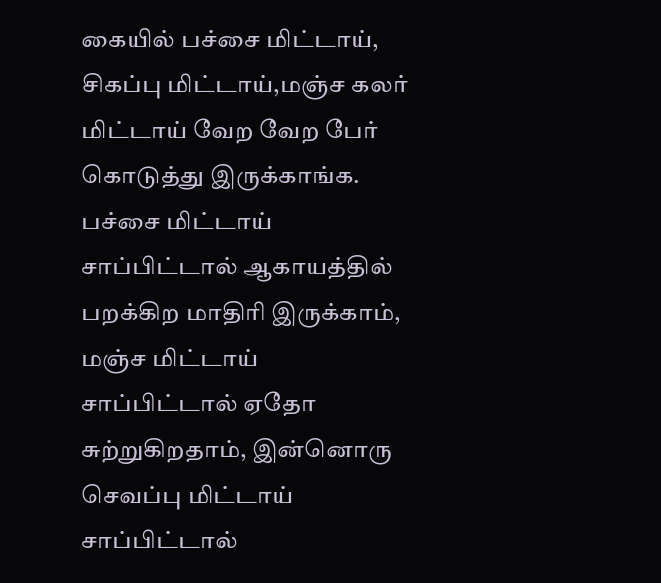கையில் பச்சை மிட்டாய், சிகப்பு மிட்டாய்,மஞ்ச கலர் மிட்டாய் வேற வேற பேர் கொடுத்து இருக்காங்க. பச்சை மிட்டாய் சாப்பிட்டால் ஆகாயத்தில் பறக்கிற மாதிரி இருக்காம், மஞ்ச மிட்டாய் சாப்பிட்டால் ஏதோ சுற்றுகிறதாம், இன்னொரு செவப்பு மிட்டாய் சாப்பிட்டால்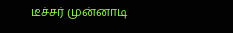டீச்சர் முன்னாடி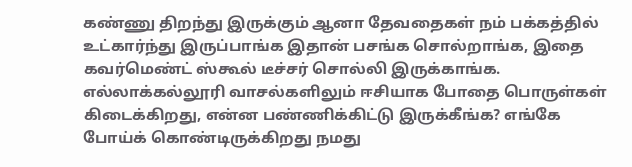கண்ணு திறந்து இருக்கும் ஆனா தேவதைகள் நம் பக்கத்தில் உட்கார்ந்து இருப்பாங்க இதான் பசங்க சொல்றாங்க, இதை கவர்மெண்ட் ஸ்கூல் டீச்சர் சொல்லி இருக்காங்க.
எல்லாக்கல்லூரி வாசல்களிலும் ஈசியாக போதை பொருள்கள் கிடைக்கிறது, என்ன பண்ணிக்கிட்டு இருக்கீங்க? எங்கே போய்க் கொண்டிருக்கிறது நமது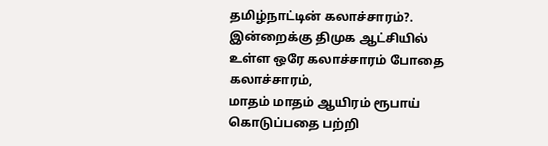தமிழ்நாட்டின் கலாச்சாரம்?. இன்றைக்கு திமுக ஆட்சியில் உள்ள ஒரே கலாச்சாரம் போதை கலாச்சாரம்,
மாதம் மாதம் ஆயிரம் ரூபாய் கொடுப்பதை பற்றி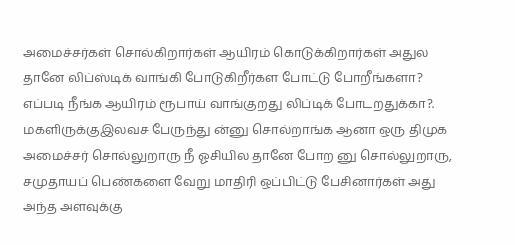அமைச்சர்கள் சொல்கிறார்கள் ஆயிரம் கொடுக்கிறார்கள் அதுல தானே லிப்ஸ்டிக் வாங்கி போடுகிறீர்கள போட்டு போறீங்களா? எப்படி நீங்க ஆயிரம் ரூபாய் வாங்குறது லிப்டிக் போடறதுக்கா?.
மகளிருக்குஇலவச பேருந்து ன்னு சொல்றாங்க ஆனா ஒரு திமுக அமைச்சர் சொல்லுறாரு நீ ஓசியில தானே போற னு சொல்லுறாரு, சமுதாயப் பெண்களை வேறு மாதிரி ஒப்பிட்டு பேசினார்கள் அது அந்த அளவுக்கு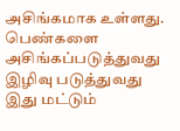அசிங்கமாக உள்ளது.
பெண்களை அசிங்கப்படுத்துவது இழிவு படுத்துவது இது மட்டும்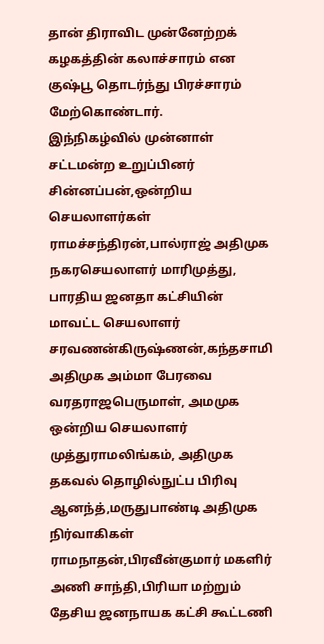தான் திராவிட முன்னேற்றக் கழகத்தின் கலாச்சாரம் என குஷ்பூ தொடர்ந்து பிரச்சாரம் மேற்கொண்டார்.
இந்நிகழ்வில் முன்னாள் சட்டமன்ற உறுப்பினர் சின்னப்பன்,ஒன்றிய செயலாளர்கள் ராமச்சந்திரன்,பால்ராஜ் அதிமுக நகரசெயலாளர் மாரிமுத்து, பாரதிய ஜனதா கட்சியின் மாவட்ட செயலாளர் சரவணன்கிருஷ்ணன்,கந்தசாமி அதிமுக அம்மா பேரவை வரதராஜபெருமாள், அமமுக ஒன்றிய செயலாளர் முத்துராமலிங்கம், அதிமுக தகவல் தொழில்நுட்ப பிரிவு ஆனந்த்,மருதுபாண்டி அதிமுக நிர்வாகிகள் ராமநாதன்,பிரவீன்குமார் மகளிர் அணி சாந்தி,பிரியா மற்றும் தேசிய ஜனநாயக கட்சி கூட்டணி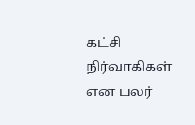கட்சி நிர்வாகிகள் என பலர்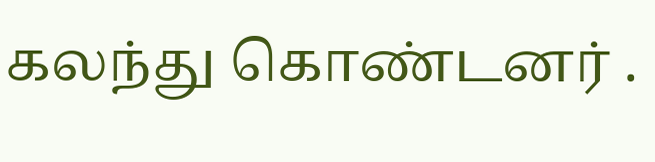கலந்து கொண்டனர் .